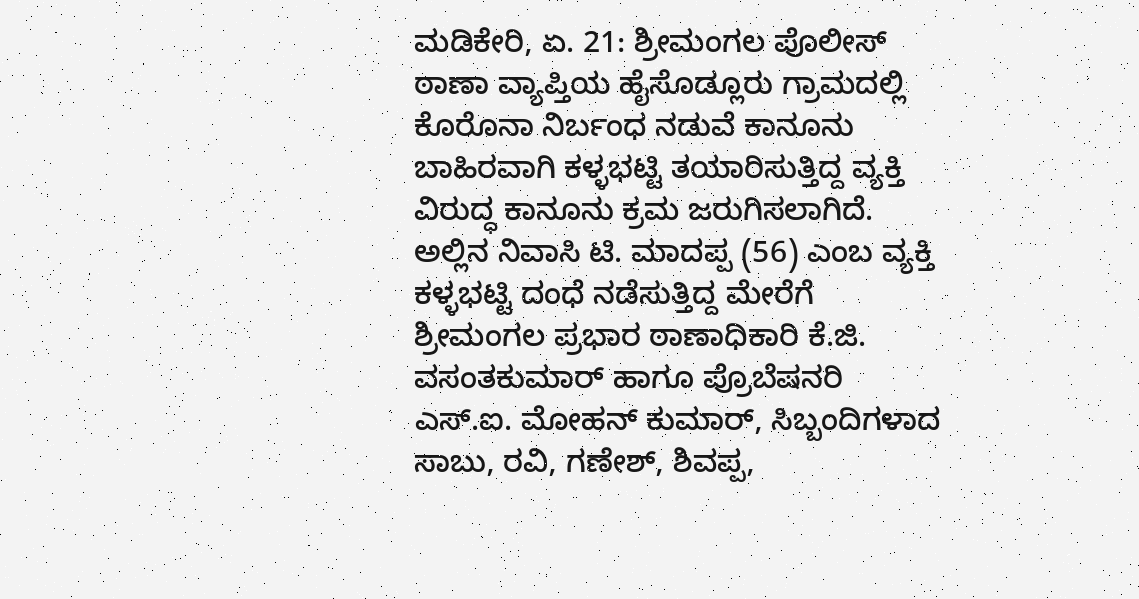ಮಡಿಕೇರಿ, ಏ. 21: ಶ್ರೀಮಂಗಲ ಪೊಲೀಸ್ ಠಾಣಾ ವ್ಯಾಪ್ತಿಯ ಹೈಸೊಡ್ಲೂರು ಗ್ರಾಮದಲ್ಲಿ ಕೊರೊನಾ ನಿರ್ಬಂಧ ನಡುವೆ ಕಾನೂನು ಬಾಹಿರವಾಗಿ ಕಳ್ಳಭಟ್ಟಿ ತಯಾರಿಸುತ್ತಿದ್ದ ವ್ಯಕ್ತಿ ವಿರುದ್ಧ ಕಾನೂನು ಕ್ರಮ ಜರುಗಿಸಲಾಗಿದೆ. ಅಲ್ಲಿನ ನಿವಾಸಿ ಟಿ. ಮಾದಪ್ಪ (56) ಎಂಬ ವ್ಯಕ್ತಿ ಕಳ್ಳಭಟ್ಟಿ ದಂಧೆ ನಡೆಸುತ್ತಿದ್ದ ಮೇರೆಗೆ ಶ್ರೀಮಂಗಲ ಪ್ರಭಾರ ಠಾಣಾಧಿಕಾರಿ ಕೆ.ಜಿ. ವಸಂತಕುಮಾರ್ ಹಾಗೂ ಪ್ರೊಬೆಷನರಿ ಎಸ್.ಐ. ಮೋಹನ್ ಕುಮಾರ್, ಸಿಬ್ಬಂದಿಗಳಾದ ಸಾಬು, ರವಿ, ಗಣೇಶ್, ಶಿವಪ್ಪ,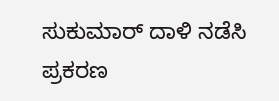ಸುಕುಮಾರ್ ದಾಳಿ ನಡೆಸಿ ಪ್ರಕರಣ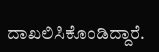ದಾಖಲಿಸಿಕೊಂಡಿದ್ದಾರೆ.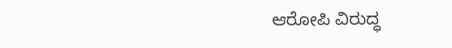ಆರೋಪಿ ವಿರುದ್ಧ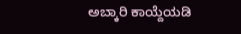ಅಬ್ಕಾರಿ ಕಾಯ್ದೆಯಡಿ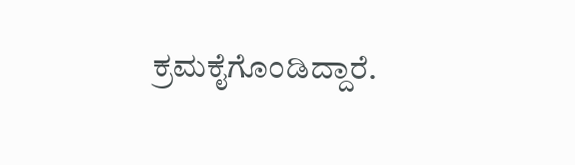ಕ್ರಮಕೈಗೊಂಡಿದ್ದಾರೆ.